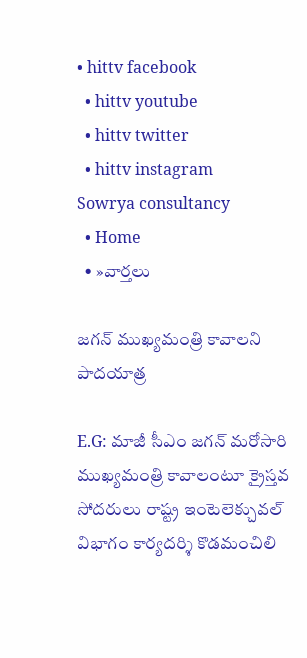• hittv facebook
  • hittv youtube
  • hittv twitter
  • hittv instagram
Sowrya consultancy
  • Home
  • »వార్తలు

జగన్ ముఖ్యమంత్రి కావాలని పాదయాత్ర

E.G: మాజీ సీఎం జగన్ మరోసారి ముఖ్యమంత్రి కావాలంటూ క్రైస్తవ సోదరులు రాష్ట్ర ఇంటెలెక్చువల్ విభాగం కార్యదర్శి కొడమంచిలి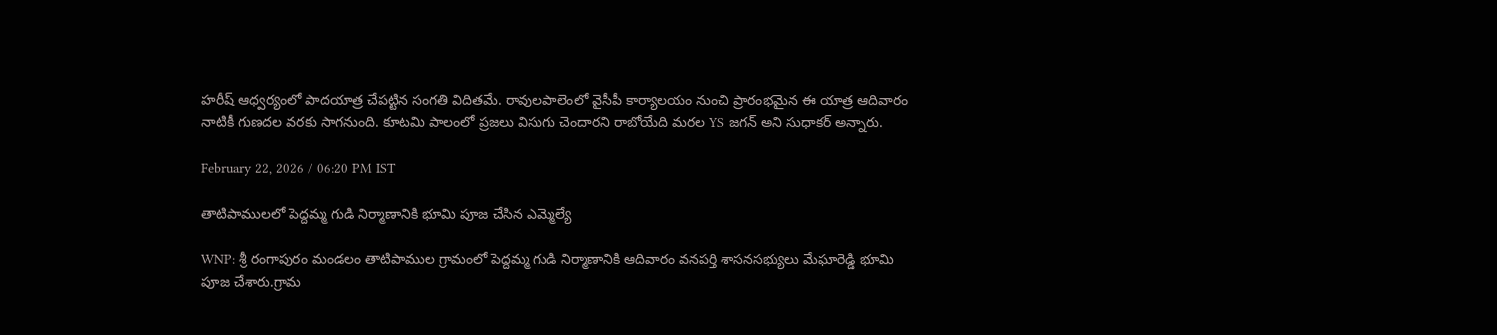హరీష్ ఆధ్వర్యంలో పాదయాత్ర చేపట్టిన సంగతి విదితమే. రావులపాలెంలో వైసీపీ కార్యాలయం నుంచి ప్రారంభమైన ఈ యాత్ర ఆదివారం నాటికీ గుణదల వరకు సాగనుంది. కూటమి పాలంలో ప్రజలు విసుగు చెందారని రాబోయేది మరల YS జగన్ అని సుధాకర్ అన్నారు.

February 22, 2026 / 06:20 PM IST

తాటిపాములలో పెద్దమ్మ గుడి నిర్మాణానికి భూమి పూజ చేసిన ఎమ్మెల్యే

WNP: శ్రీ రంగాపురం మండలం తాటిపాముల గ్రామంలో పెద్దమ్మ గుడి నిర్మాణానికి ఆదివారం వనపర్తి శాసనసభ్యులు మేఘారెడ్డి భూమి పూజ చేశారు.గ్రామ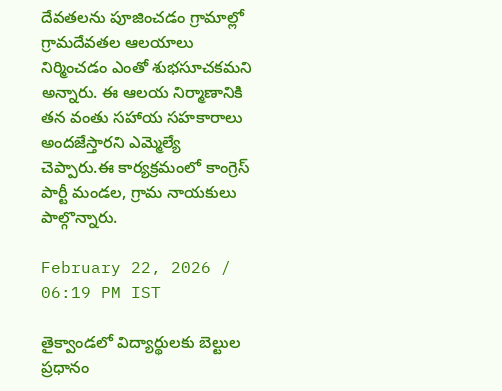దేవతలను పూజించడం గ్రామాల్లో గ్రామదేవతల ఆలయాలు నిర్మించడం ఎంతో శుభసూచకమని అన్నారు. ఈ ఆలయ నిర్మాణానికి తన వంతు సహాయ సహకారాలు అందజేస్తారని ఎమ్మెల్యే చెప్పారు.ఈ కార్యక్రమంలో కాంగ్రెస్ పార్టీ మండల, గ్రామ నాయకులు పాల్గొన్నారు.

February 22, 2026 / 06:19 PM IST

తైక్వాండలో విద్యార్థులకు బెల్టుల ప్రధానం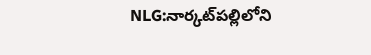NLG:నార్కట్‌పల్లిలోని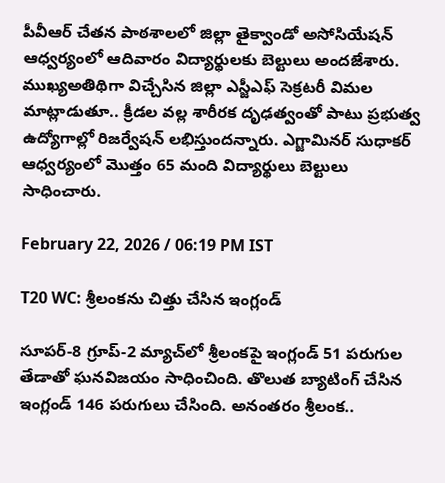పీవీఆర్ చేతన పాఠశాలలో జిల్లా తైక్వాండో అసోసియేషన్ ఆధ్వర్యంలో ఆదివారం విద్యార్థులకు బెల్టులు అందజేశారు. ముఖ్యఅతిథిగా విచ్చేసిన జిల్లా ఎస్జీఎఫ్ సెక్రటరీ విమల మాట్లాడుతూ.. క్రీడల వల్ల శారీరక దృఢత్వంతో పాటు ప్రభుత్వ ఉద్యోగాల్లో రిజర్వేషన్ లభిస్తుందన్నారు. ఎగ్జామినర్ సుధాకర్ ఆధ్వర్యంలో మొత్తం 65 మంది విద్యార్థులు బెల్టులు సాధించారు.

February 22, 2026 / 06:19 PM IST

T20 WC: శ్రీలంకను చిత్తు చేసిన ఇంగ్లండ్

సూపర్-8 గ్రూప్-2 మ్యాచ్‌లో శ్రీలంకపై ఇంగ్లండ్ 51 పరుగుల తేడాతో ఘనవిజయం సాధించింది. తొలుత బ్యాటింగ్ చేసిన ఇంగ్లండ్ 146 పరుగులు చేసింది. అనంతరం శ్రీలంక..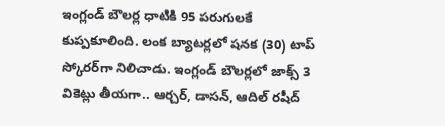ఇంగ్లండ్ బౌలర్ల ధాటికి 95 పరుగులకే కుప్పకూలింది. లంక బ్యాటర్లలో షనక (30) టాప్ స్కోరర్‌గా నిలిచాడు. ఇంగ్లండ్ బౌలర్లలో జాక్స్ 3 వికెట్లు తీయగా.. ఆర్చర్, డాసన్, ఆదిల్ రషీద్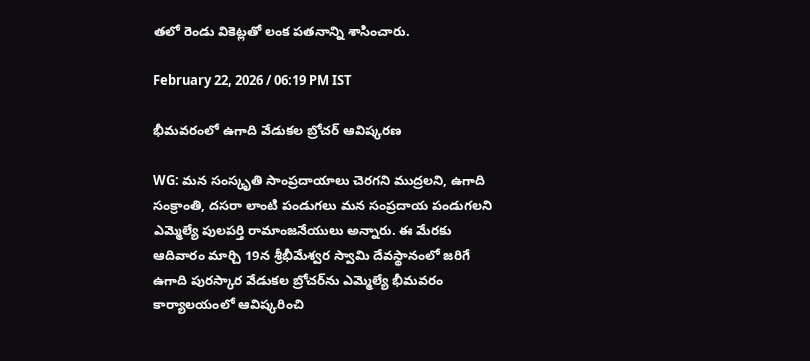తలో రెండు వికెట్లతో లంక పతనాన్ని శాసించారు.

February 22, 2026 / 06:19 PM IST

భీమవరంలో ఉగాది వేడుకల బ్రోచర్ ఆవిష్కరణ

WG: మన సంస్కృతి సాంప్రదాయాలు చెరగని ముద్రలని, ఉగాది సంక్రాంతి, దసరా లాంటి పండుగలు మన సంప్రదాయ పండుగలని ఎమ్మెల్యే పులపర్తి రామాంజనేయులు అన్నారు. ఈ మేరకు ఆదివారం మార్చి 19న శ్రీభీమేశ్వర స్వామి దేవస్థానంలో జరిగే ఉగాది పురస్కార వేడుకల బ్రోచర్‌ను ఎమ్మెల్యే భీమవరం కార్యాలయంలో ఆవిష్కరించి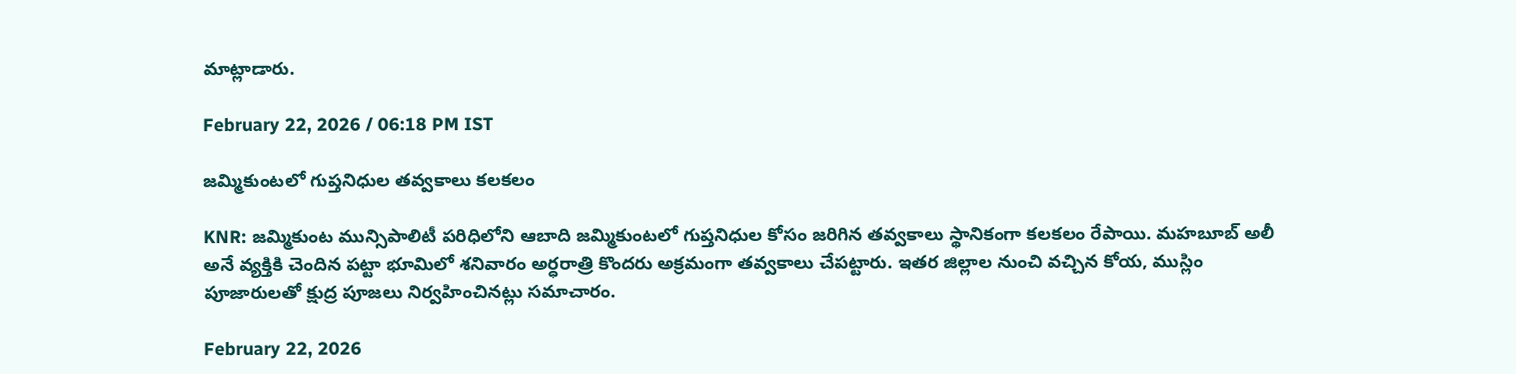మాట్లాడారు.

February 22, 2026 / 06:18 PM IST

జమ్మికుంటలో గుప్తనిధుల తవ్వకాలు కలకలం

KNR: జమ్మికుంట మున్సిపాలిటీ పరిధిలోని ఆబాది జమ్మికుంటలో గుప్తనిధుల కోసం జరిగిన తవ్వకాలు స్థానికంగా కలకలం రేపాయి. మహబూబ్ అలీ అనే వ్యక్తికి చెందిన పట్టా భూమిలో శనివారం అర్ధరాత్రి కొందరు అక్రమంగా తవ్వకాలు చేపట్టారు. ఇతర జిల్లాల నుంచి వచ్చిన కోయ, ముస్లిం పూజారులతో క్షుద్ర పూజలు నిర్వహించినట్లు సమాచారం.

February 22, 2026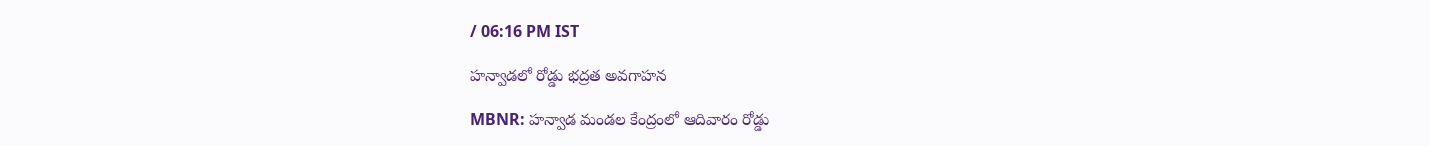/ 06:16 PM IST

హన్వాడలో రోడ్డు భద్రత అవగాహన

MBNR: హన్వాడ మండల కేంద్రంలో ఆదివారం రోడ్డు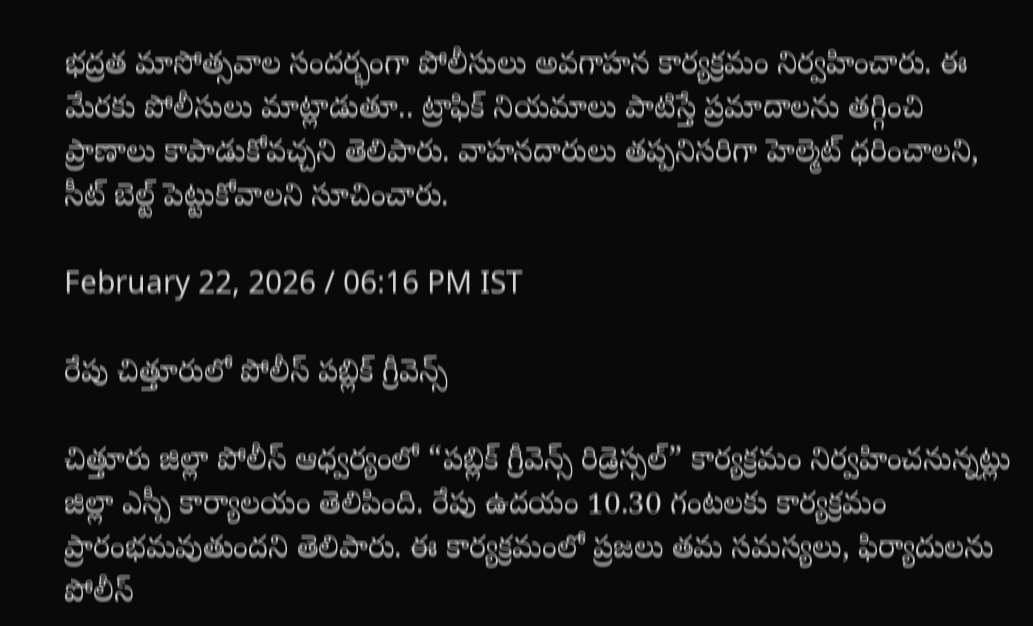భద్రత మాసోత్సవాల సందర్భంగా పోలీసులు అవగాహన కార్యక్రమం నిర్వహించారు. ఈ మేరకు పోలీసులు మాట్లాడుతూ.. ట్రాఫిక్ నియమాలు పాటిస్తే ప్రమాదాలను తగ్గించి ప్రాణాలు కాపాడుకోవచ్చని తెలిపారు. వాహనదారులు తప్పనిసరిగా హెల్మెట్ ధరించాలని, సీట్ బెల్ట్ పెట్టుకోవాలని సూచించారు.

February 22, 2026 / 06:16 PM IST

రేపు చిత్తూరులో పోలీస్ పబ్లిక్ గ్రీవెన్స్

చిత్తూరు జిల్లా పోలీస్ ఆధ్వర్యంలో “పబ్లిక్ గ్రీవెన్స్ రిడ్రెస్సల్” కార్యక్రమం నిర్వహించనున్నట్లు జిల్లా ఎస్పీ కార్యాలయం తెలిపింది. రేపు ఉదయం 10.30 గంటలకు కార్యక్రమం ప్రారంభమవుతుందని తెలిపారు. ఈ కార్యక్రమంలో ప్రజలు తమ సమస్యలు, ఫిర్యాదులను పోలీస్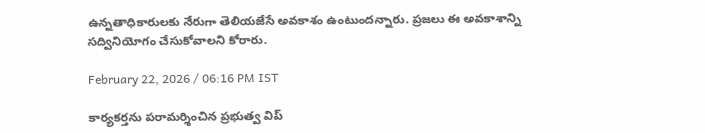ఉన్నతాధికారులకు నేరుగా తెలియజేసే అవకాశం ఉంటుందన్నారు. ప్రజలు ఈ అవకాశాన్ని సద్వినియోగం చేసుకోవాలని కోరారు.

February 22, 2026 / 06:16 PM IST

కార్యకర్తను పరామర్శించిన ప్రభుత్వ విప్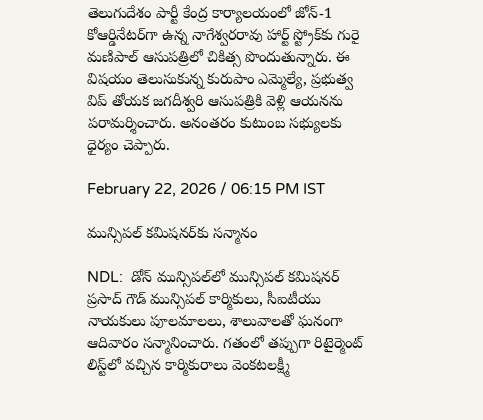తెలుగుదేశం పార్టీ కేంద్ర కార్యాలయంలో జోన్-1 కోఆర్డినేటర్‌గా ఉన్న నాగేశ్వరరావు హార్ట్ స్ట్రోక్‌కు గురై మణిపాల్ ఆసుపత్రిలో చికిత్స పొందుతున్నారు. ఈ విషయం తెలుసుకున్న కురుపాం ఎమ్మెల్యే, ప్రభుత్వ విప్ తోయక జగదీశ్వరి ఆసుపత్రికి వెళ్లి ఆయనను పరామర్శించారు. అనంతరం కుటుంబ సభ్యులకు ధైర్యం చెప్పారు.

February 22, 2026 / 06:15 PM IST

మున్సిపల్ కమిషనర్‌కు సన్మానం

NDL:  డోన్ మున్సిపల్‌లో మున్సిపల్ కమిషనర్ ప్రసాద్ గౌడ్ మున్సిపల్ కార్మికులు, సీఐటీయు నాయకులు పూలమాలలు, శాలువాలతో ఘనంగా ఆదివారం సన్మానించారు. గతంలో తప్పుగా రిటైర్మెంట్ లిస్ట్‌లో వచ్చిన కార్మికురాలు వెంకటలక్ష్మీ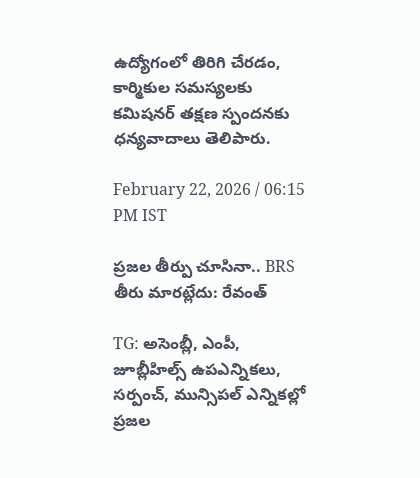ఉద్యోగంలో తిరిగి చేరడం, కార్మికుల సమస్యలకు కమిషనర్ తక్షణ స్పందనకు ధన్యవాదాలు తెలిపారు.

February 22, 2026 / 06:15 PM IST

ప్రజల తీర్పు చూసినా.. BRS తీరు మారట్లేదు: రేవంత్

TG: అసెంబ్లీ, ఎంపీ, జూబ్లీహిల్స్ ఉపఎన్నికలు, సర్పంచ్, మున్సిపల్ ఎన్నికల్లో ప్రజల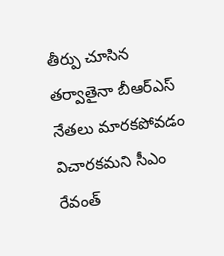తీర్పు చూసిన తర్వాతైనా బీఆర్ఎస్ నేతలు మారకపోవడం విచారకమని సీఎం రేవంత్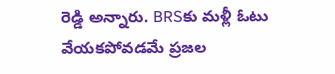రెడ్డి అన్నారు. BRSకు మళ్లీ ఓటు వేయకపోవడమే ప్రజల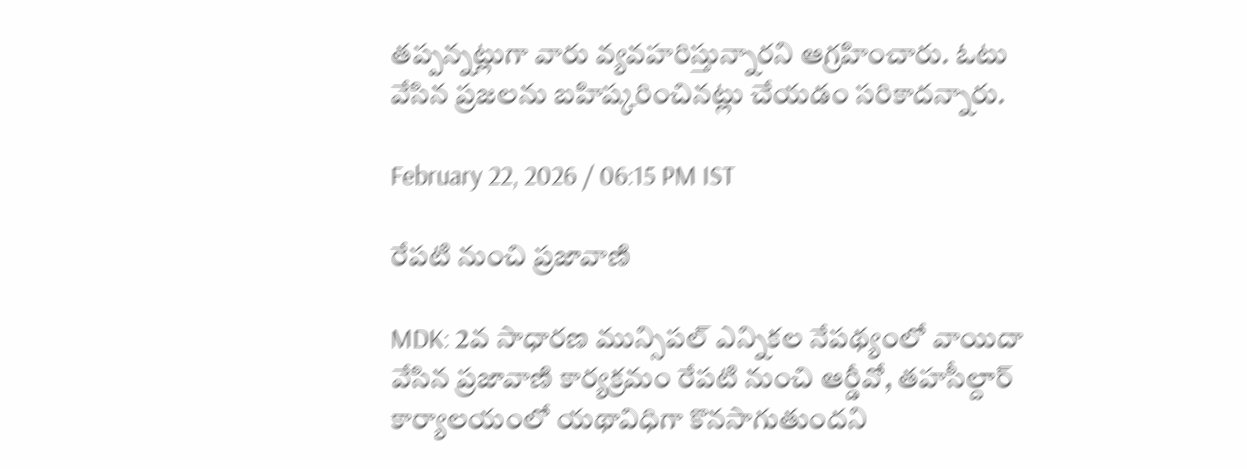తప్పన్నట్లుగా వారు వ్యవహరిస్తున్నారని ఆగ్రహించారు. ఓటు వేసిన ప్రజలను బహిష్కరించినట్లు చేయడం సరికాదన్నారు.

February 22, 2026 / 06:15 PM IST

రేపటి నుంచి ప్రజావాణి

MDK: 2వ సాధారణ మున్సిపల్ ఎన్నికల నేపథ్యంలో వాయిదా వేసిన ప్రజావాణి కార్యక్రమం రేపటి నుంచి ఆర్డీవో, తహసీల్దార్ కార్యాలయంలో యథావిధిగా కొనసాగుతుందని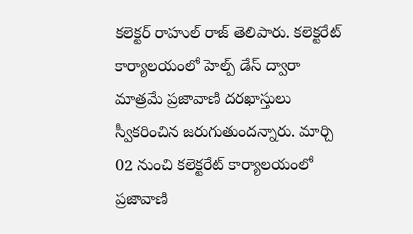కలెక్టర్ రాహుల్ రాజ్ తెలిపారు. కలెక్టరేట్ కార్యాలయంలో హెల్ప్ డేస్ ద్వారా మాత్రమే ప్రజావాణి దరఖాస్తులు స్వీకరించిన జరుగుతుందన్నారు. మార్చి 02 నుంచి కలెక్టరేట్ కార్యాలయంలో ప్రజావాణి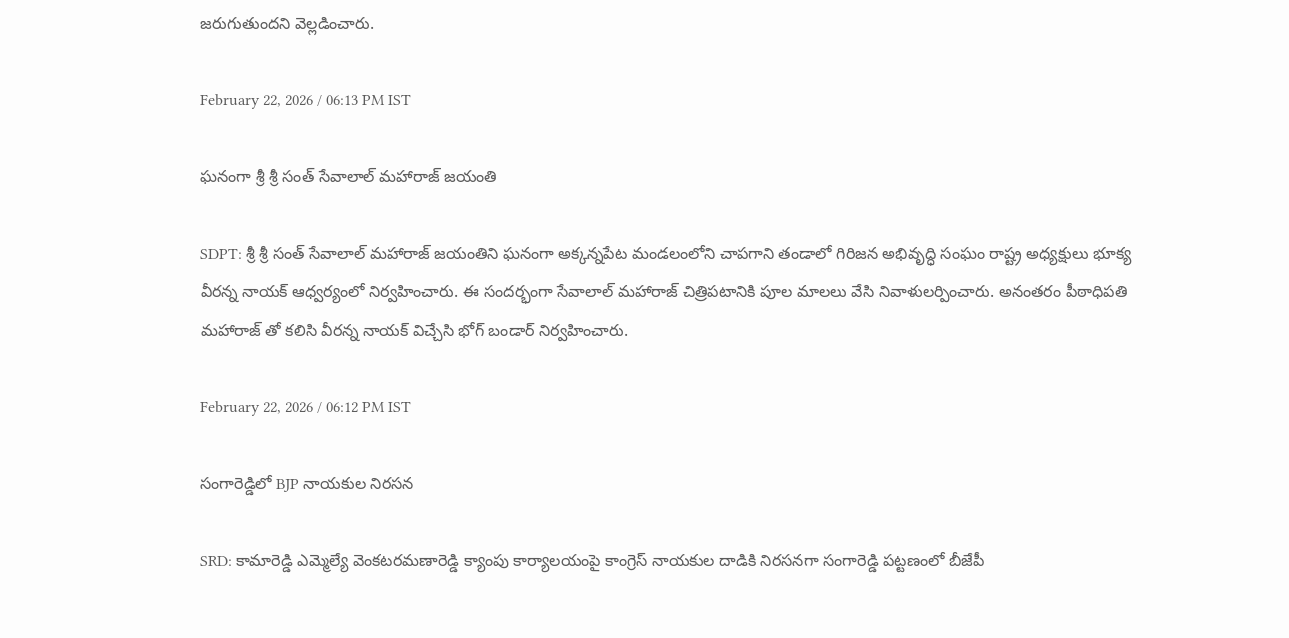జరుగుతుందని వెల్లడించారు.

February 22, 2026 / 06:13 PM IST

ఘనంగా శ్రీ శ్రీ సంత్ సేవాలాల్ మహారాజ్ జయంతి

SDPT: శ్రీ శ్రీ సంత్ సేవాలాల్ మహారాజ్ జయంతిని ఘనంగా అక్కన్నపేట మండలంలోని చాపగాని తండాలో గిరిజన అభివృద్ధి సంఘం రాష్ట్ర అధ్యక్షులు భూక్య వీరన్న నాయక్ ఆధ్వర్యంలో నిర్వహించారు. ఈ సందర్భంగా సేవాలాల్ మహారాజ్ చిత్రిపటానికి పూల మాలలు వేసి నివాళులర్పించారు. అనంతరం పీఠాధిపతి మహారాజ్ తో కలిసి వీరన్న నాయక్ విచ్చేసి భోగ్ బండార్ నిర్వహించారు.

February 22, 2026 / 06:12 PM IST

సంగారెడ్డిలో BJP నాయకుల నిరసన

SRD: కామారెడ్డి ఎమ్మెల్యే వెంకటరమణారెడ్డి క్యాంపు కార్యాలయంపై కాంగ్రెస్ నాయకుల దాడికి నిరసనగా సంగారెడ్డి పట్టణంలో బీజేపీ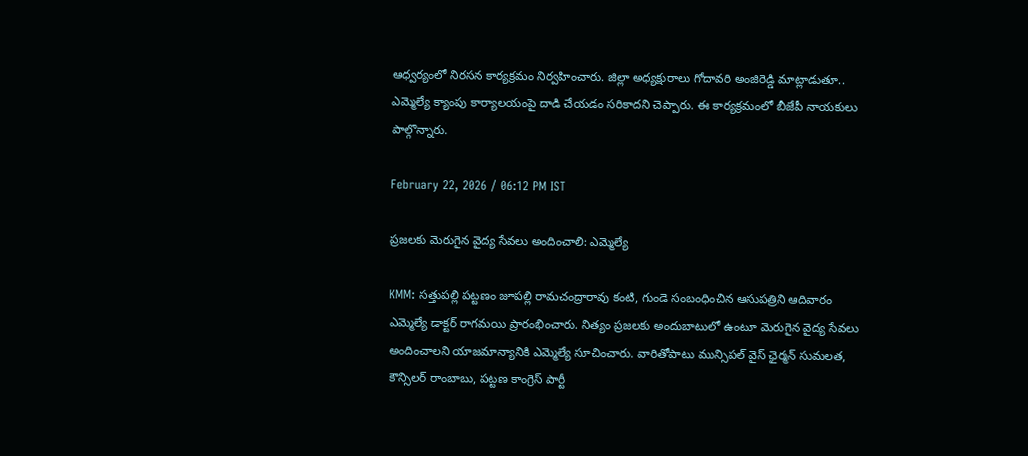ఆధ్వర్యంలో నిరసన కార్యక్రమం నిర్వహించారు. జిల్లా అధ్యక్షురాలు గోదావరి అంజిరెడ్డి మాట్లాడుతూ.. ఎమ్మెల్యే క్యాంపు కార్యాలయంపై దాడి చేయడం సరికాదని చెప్పారు. ఈ కార్యక్రమంలో బీజేపీ నాయకులు పాల్గొన్నారు.

February 22, 2026 / 06:12 PM IST

ప్రజలకు మెరుగైన వైద్య సేవలు అందించాలి: ఎమ్మెల్యే

KMM: సత్తుపల్లి పట్టణం జూపల్లి రామచంద్రారావు కంటి, గుండె సంబంధించిన ఆసుపత్రిని ఆదివారం ఎమ్మెల్యే డాక్టర్ రాగమయి ప్రారంభించారు. నిత్యం ప్రజలకు అందుబాటులో ఉంటూ మెరుగైన వైద్య సేవలు అందించాలని యాజమాన్యానికి ఎమ్మెల్యే సూచించారు. వారితోపాటు మున్సిపల్ వైస్ ఛైర్మన్ సుమలత, కౌన్సిలర్ రాంబాబు, పట్టణ కాంగ్రెస్ పార్టీ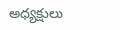అధ్యక్షులు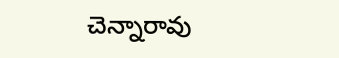చెన్నారావు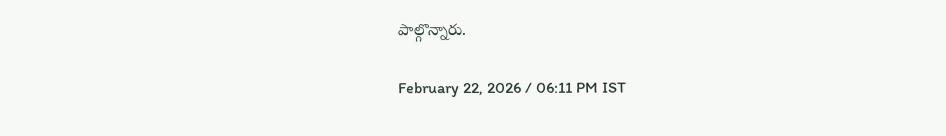పాల్గొన్నారు.

February 22, 2026 / 06:11 PM IST